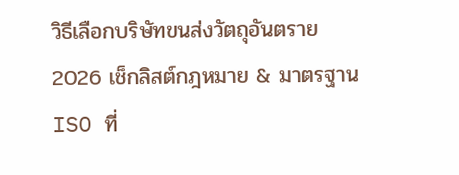วิธีเลือกบริษัทขนส่งวัตถุอันตราย 2026 เช็กลิสต์กฎหมาย & มาตรฐาน ISO ที่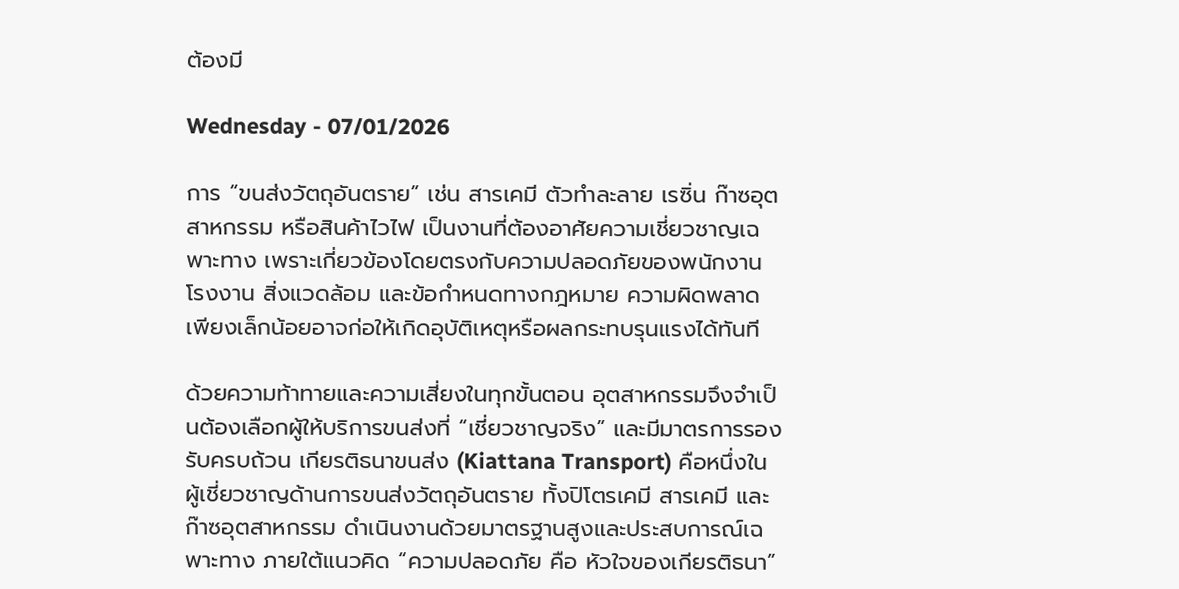ต้องมี

Wednesday - 07/01/2026

การ “ขนส่งวัตถุอันตราย” เช่น สารเคมี ตัวทำละลาย เรซิ่น ก๊าซอุตสาหกรรม หรือสินค้าไวไฟ เป็นงานที่ต้องอาศัยความเชี่ยวชาญเฉพาะทาง เพราะเกี่ยวข้องโดยตรงกับความปลอดภัยของพนักงาน โรงงาน สิ่งแวดล้อม และข้อกำหนดทางกฎหมาย ความผิดพลาดเพียงเล็กน้อยอาจก่อให้เกิดอุบัติเหตุหรือผลกระทบรุนแรงได้ทันที

ด้วยความท้าทายและความเสี่ยงในทุกขั้นตอน อุตสาหกรรมจึงจำเป็นต้องเลือกผู้ให้บริการขนส่งที่ “เชี่ยวชาญจริง” และมีมาตรการรองรับครบถ้วน เกียรติธนาขนส่ง (Kiattana Transport) คือหนึ่งในผู้เชี่ยวชาญด้านการขนส่งวัตถุอันตราย ทั้งปิโตรเคมี สารเคมี และก๊าซอุตสาหกรรม ดำเนินงานด้วยมาตรฐานสูงและประสบการณ์เฉพาะทาง ภายใต้แนวคิด “ความปลอดภัย คือ หัวใจของเกียรติธนา”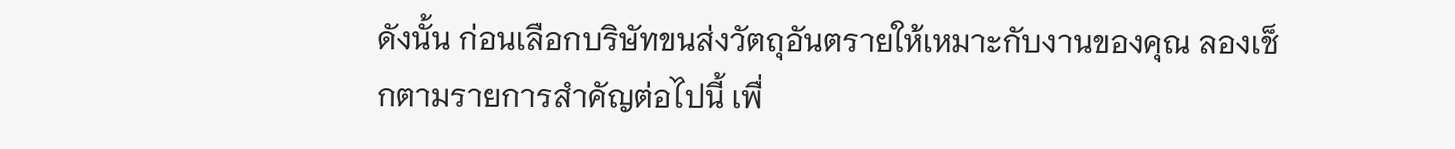ดังนั้น ก่อนเลือกบริษัทขนส่งวัตถุอันตรายให้เหมาะกับงานของคุณ ลองเช็กตามรายการสำคัญต่อไปนี้ เพื่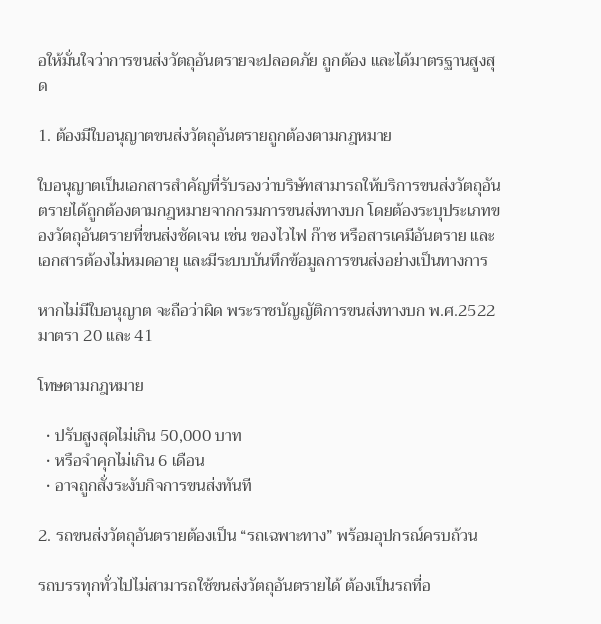อให้มั่นใจว่าการขนส่งวัตถุอันตรายจะปลอดภัย ถูกต้อง และได้มาตรฐานสูงสุด

1. ต้องมีใบอนุญาตขนส่งวัตถุอันตรายถูกต้องตามกฎหมาย

ใบอนุญาตเป็นเอกสารสำคัญที่รับรองว่าบริษัทสามารถให้บริการขนส่งวัตถุอันตรายได้ถูกต้องตามกฎหมายจากกรมการขนส่งทางบก โดยต้องระบุประเภทของวัตถุอันตรายที่ขนส่งชัดเจน เช่น ของไวไฟ ก๊าซ หรือสารเคมีอันตราย และเอกสารต้องไม่หมดอายุ และมีระบบบันทึกข้อมูลการขนส่งอย่างเป็นทางการ

หากไม่มีใบอนุญาต จะถือว่าผิด พระราชบัญญัติการขนส่งทางบก พ.ศ.2522 มาตรา 20 และ 41

โทษตามกฎหมาย

  • ปรับสูงสุดไม่เกิน 50,000 บาท
  • หรือจำคุกไม่เกิน 6 เดือน
  • อาจถูกสั่งระงับกิจการขนส่งทันที

2. รถขนส่งวัตถุอันตรายต้องเป็น “รถเฉพาะทาง” พร้อมอุปกรณ์ครบถ้วน

รถบรรทุกทั่วไปไม่สามารถใช้ขนส่งวัตถุอันตรายได้ ต้องเป็นรถที่อ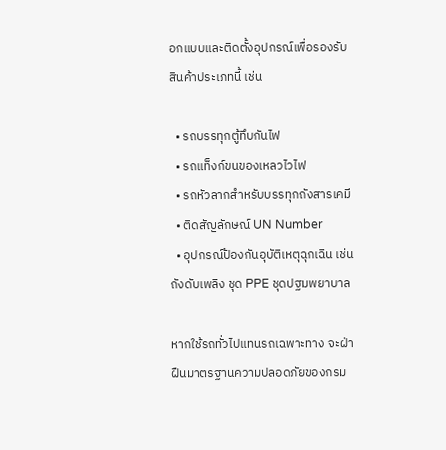อกแบบและติดตั้งอุปกรณ์เพื่อรองรับสินค้าประเภทนี้ เช่น

  • รถบรรทุกตู้ทึบกันไฟ
  • รถแท็งก์ขนของเหลวไวไฟ
  • รถหัวลากสำหรับบรรทุกถังสารเคมี
  • ติดสัญลักษณ์ UN Number
  • อุปกรณ์ป้องกันอุบัติเหตุฉุกเฉิน เช่น ถังดับเพลิง ชุด PPE ชุดปฐมพยาบาล

หากใช้รถทั่วไปแทนรถเฉพาะทาง จะฝ่าฝืนมาตรฐานความปลอดภัยของกรม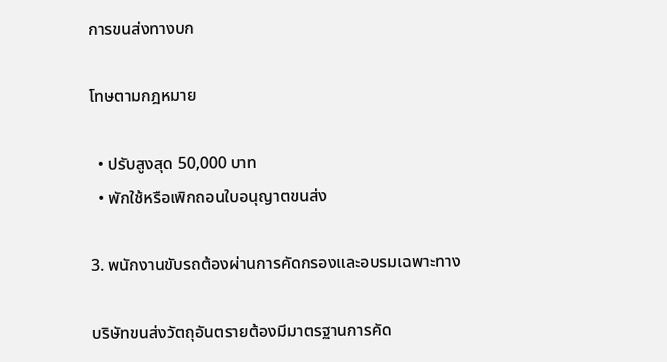การขนส่งทางบก

โทษตามกฎหมาย

  • ปรับสูงสุด 50,000 บาท
  • พักใช้หรือเพิกถอนใบอนุญาตขนส่ง

3. พนักงานขับรถต้องผ่านการคัดกรองและอบรมเฉพาะทาง

บริษัทขนส่งวัตถุอันตรายต้องมีมาตรฐานการคัด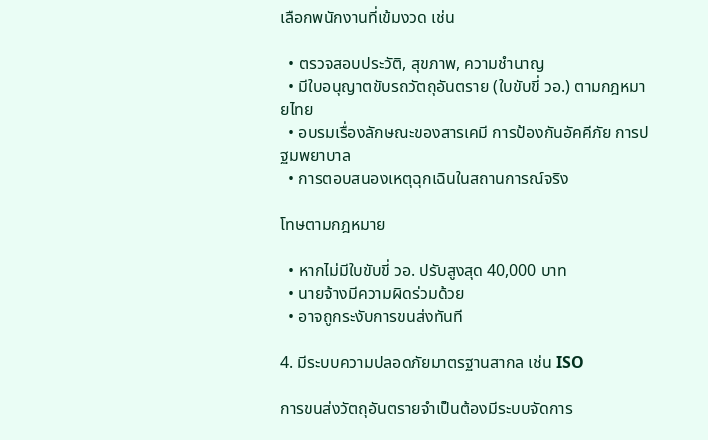เลือกพนักงานที่เข้มงวด เช่น

  • ตรวจสอบประวัติ, สุขภาพ, ความชำนาญ
  • มีใบอนุญาตขับรถวัตถุอันตราย (ใบขับขี่ วอ.) ตามกฎหมายไทย
  • อบรมเรื่องลักษณะของสารเคมี การป้องกันอัคคีภัย การปฐมพยาบาล
  • การตอบสนองเหตุฉุกเฉินในสถานการณ์จริง

โทษตามกฎหมาย

  • หากไม่มีใบขับขี่ วอ. ปรับสูงสุด 40,000 บาท
  • นายจ้างมีความผิดร่วมด้วย
  • อาจถูกระงับการขนส่งทันที

4. มีระบบความปลอดภัยมาตรฐานสากล เช่น ISO

การขนส่งวัตถุอันตรายจำเป็นต้องมีระบบจัดการ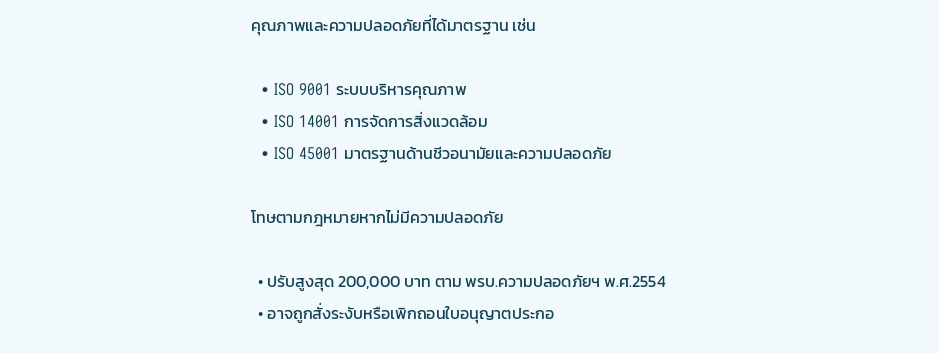คุณภาพและความปลอดภัยที่ได้มาตรฐาน เช่น

  • ISO 9001 ระบบบริหารคุณภาพ
  • ISO 14001 การจัดการสิ่งแวดล้อม
  • ISO 45001 มาตรฐานด้านชีวอนามัยและความปลอดภัย

โทษตามกฎหมายหากไม่มีความปลอดภัย

  • ปรับสูงสุด 200,000 บาท ตาม พรบ.ความปลอดภัยฯ พ.ศ.2554
  • อาจถูกสั่งระงับหรือเพิกถอนใบอนุญาตประกอ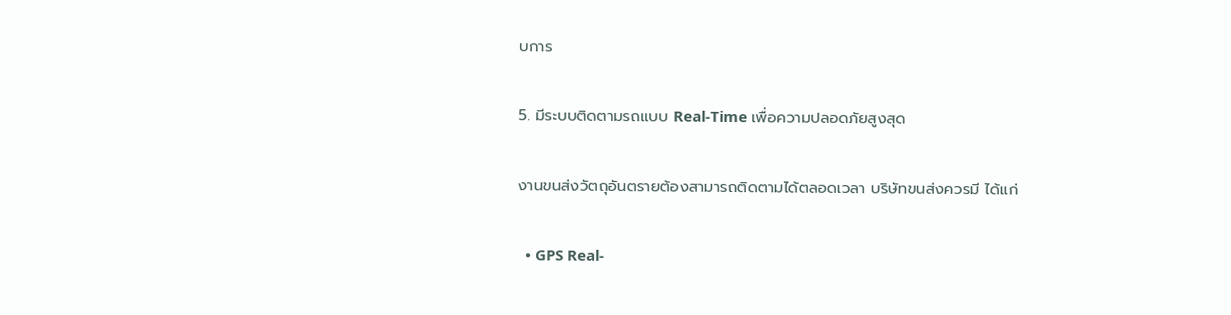บการ

5. มีระบบติดตามรถแบบ Real-Time เพื่อความปลอดภัยสูงสุด

งานขนส่งวัตถุอันตรายต้องสามารถติดตามได้ตลอดเวลา บริษัทขนส่งควรมี ได้แก่

  • GPS Real-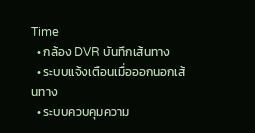Time
  • กล้อง DVR บันทึกเส้นทาง
  • ระบบแจ้งเตือนเมื่อออกนอกเส้นทาง
  • ระบบควบคุมความ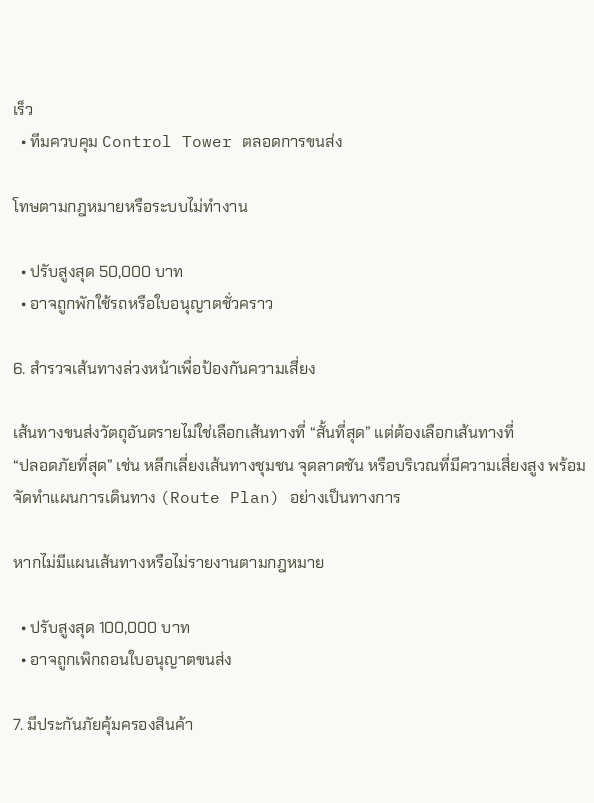เร็ว
  • ทีมควบคุม Control Tower ตลอดการขนส่ง

โทษตามกฎหมายหรือระบบไม่ทำงาน

  • ปรับสูงสุด 50,000 บาท
  • อาจถูกพักใช้รถหรือใบอนุญาตชั่วคราว

6. สำรวจเส้นทางล่วงหน้าเพื่อป้องกันความเสี่ยง

เส้นทางขนส่งวัตถุอันตรายไม่ใช่เลือกเส้นทางที่ “สั้นที่สุด” แต่ต้องเลือกเส้นทางที่
“ปลอดภัยที่สุด” เช่น หลีกเลี่ยงเส้นทางชุมชน จุดลาดชัน หรือบริเวณที่มีความเสี่ยงสูง พร้อมจัดทำแผนการเดินทาง (Route Plan) อย่างเป็นทางการ

หากไม่มีแผนเส้นทางหรือไม่รายงานตามกฎหมาย

  • ปรับสูงสุด 100,000 บาท
  • อาจถูกเพิกถอนใบอนุญาตขนส่ง

7. มีประกันภัยคุ้มครองสินค้า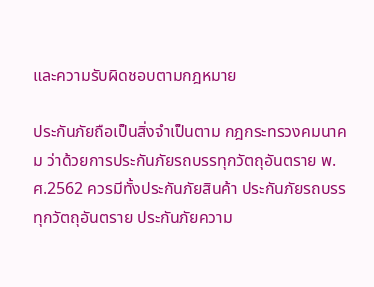และความรับผิดชอบตามกฎหมาย

ประกันภัยถือเป็นสิ่งจำเป็นตาม กฎกระทรวงคมนาคม ว่าด้วยการประกันภัยรถบรรทุกวัตถุอันตราย พ.ศ.2562 ควรมีทั้งประกันภัยสินค้า ประกันภัยรถบรรทุกวัตถุอันตราย ประกันภัยความ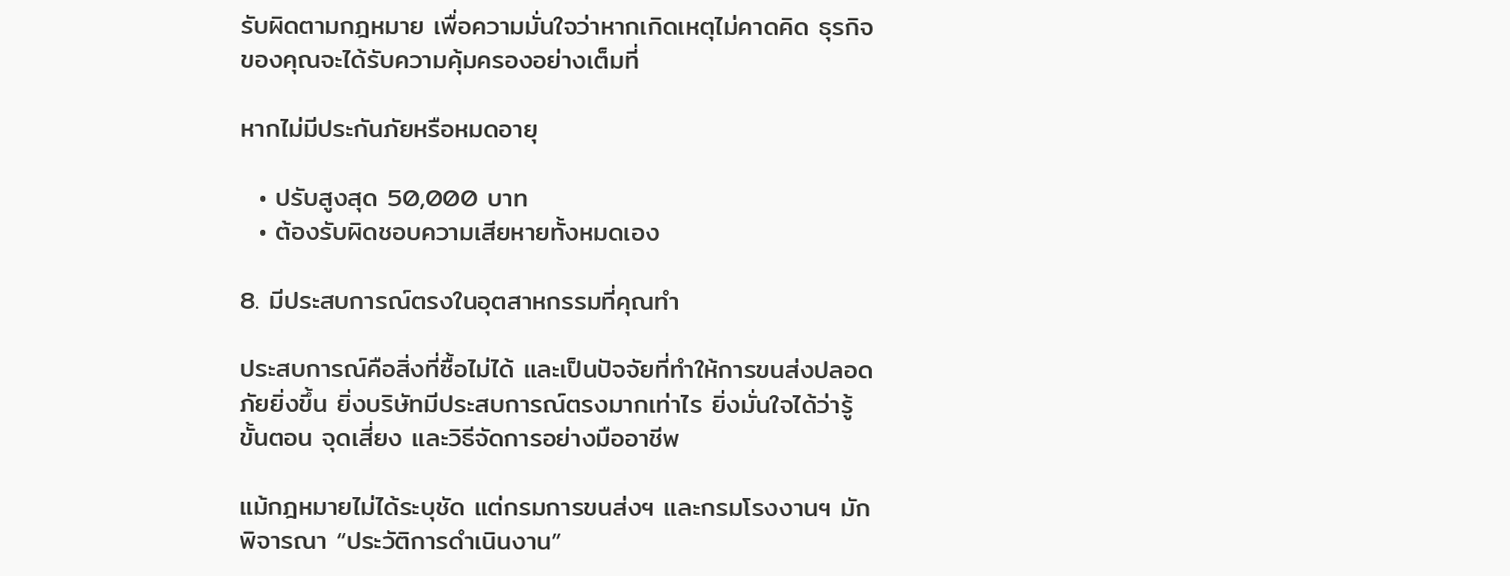รับผิดตามกฎหมาย เพื่อความมั่นใจว่าหากเกิดเหตุไม่คาดคิด ธุรกิจของคุณจะได้รับความคุ้มครองอย่างเต็มที่

หากไม่มีประกันภัยหรือหมดอายุ

  • ปรับสูงสุด 50,000 บาท
  • ต้องรับผิดชอบความเสียหายทั้งหมดเอง

8. มีประสบการณ์ตรงในอุตสาหกรรมที่คุณทำ

ประสบการณ์คือสิ่งที่ซื้อไม่ได้ และเป็นปัจจัยที่ทำให้การขนส่งปลอดภัยยิ่งขึ้น ยิ่งบริษัทมีประสบการณ์ตรงมากเท่าไร ยิ่งมั่นใจได้ว่ารู้ขั้นตอน จุดเสี่ยง และวิธีจัดการอย่างมืออาชีพ

แม้กฎหมายไม่ได้ระบุชัด แต่กรมการขนส่งฯ และกรมโรงงานฯ มักพิจารณา “ประวัติการดำเนินงาน”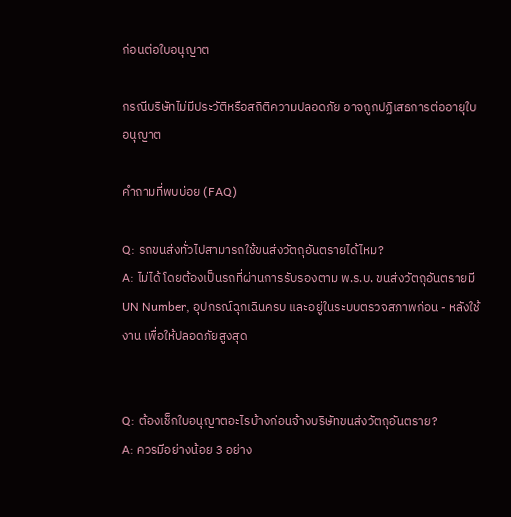ก่อนต่อใบอนุญาต

กรณีบริษัทไม่มีประวัติหรือสถิติความปลอดภัย อาจถูกปฏิเสธการต่ออายุใบอนุญาต

คำถามที่พบบ่อย (FAQ)

Q: รถขนส่งทั่วไปสามารถใช้ขนส่งวัตถุอันตรายได้ไหม?
A: ไม่ได้ โดยต้องเป็นรถที่ผ่านการรับรองตาม พ.ร.บ. ขนส่งวัตถุอันตรายมี UN Number, อุปกรณ์ฉุกเฉินครบ และอยู่ในระบบตรวจสภาพก่อน - หลังใช้งาน เพื่อให้ปลอดภัยสูงสุด


Q: ต้องเช็กใบอนุญาตอะไรบ้างก่อนจ้างบริษัทขนส่งวัตถุอันตราย?
A: ควรมีอย่างน้อย 3 อย่าง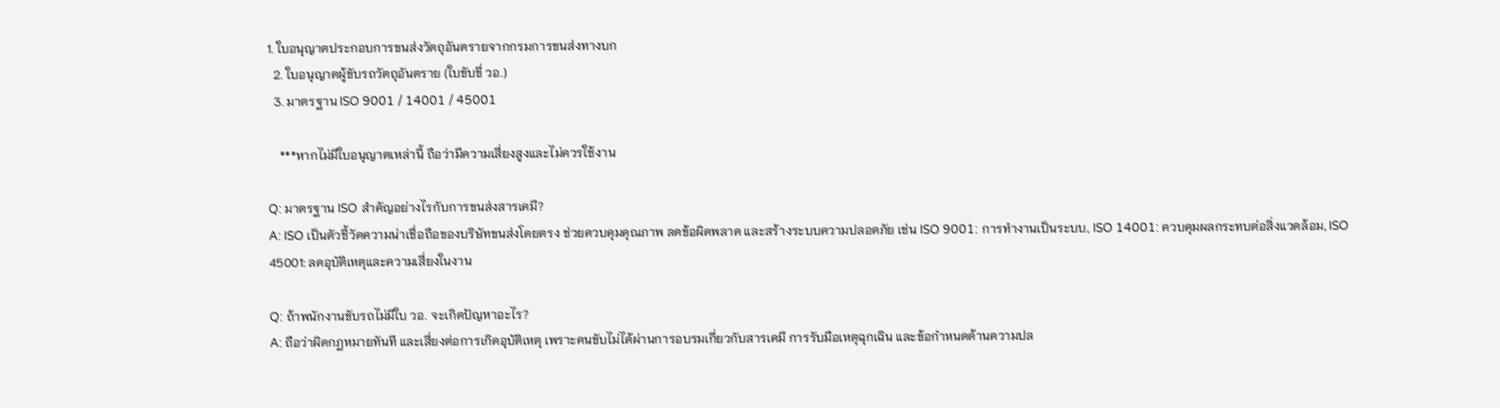1. ใบอนุญาตประกอบการขนส่งวัตถุอันตรายจากกรมการขนส่งทางบก
  2. ใบอนุญาตผู้ขับรถวัตถุอันตราย (ใบขับขี่ วอ.)
  3. มาตรฐาน ISO 9001 / 14001 / 45001

    ***หากไม่มีใบอนุญาตเหล่านี้ ถือว่ามีความเสี่ยงสูงและไม่ควรใช้งาน

Q: มาตรฐาน ISO สำคัญอย่างไรกับการขนส่งสารเคมี?
A: ISO เป็นตัวชี้วัดความน่าเชื่อถือของบริษัทขนส่งโดยตรง ช่วยควบคุมคุณภาพ ลดข้อผิดพลาด และสร้างระบบความปลอดภัย เช่น ISO 9001: การทำงานเป็นระบบ, ISO 14001: ควบคุมผลกระทบต่อสิ่งแวดล้อม, ISO 45001: ลดอุบัติเหตุและความเสี่ยงในงาน

Q: ถ้าพนักงานขับรถไม่มีใบ วอ. จะเกิดปัญหาอะไร?
A: ถือว่าผิดกฎหมายทันที และเสี่ยงต่อการเกิดอุบัติเหตุ เพราะคนขับไม่ได้ผ่านการอบรมเกี่ยวกับสารเคมี การรับมือเหตุฉุกเฉิน และข้อกำหนดด้านความปล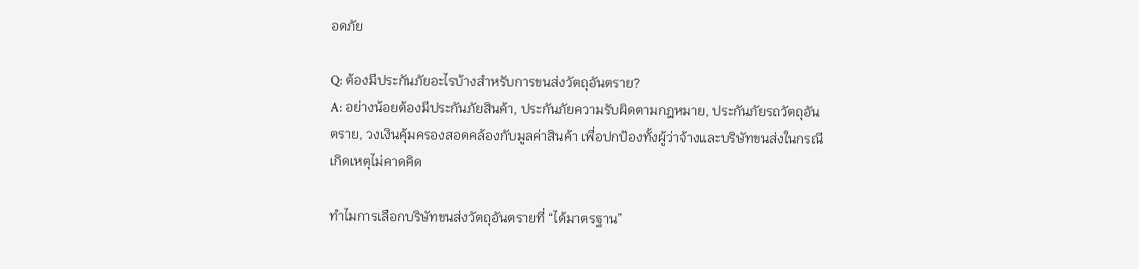อดภัย

Q: ต้องมีประกันภัยอะไรบ้างสำหรับการขนส่งวัตถุอันตราย?
A: อย่างน้อยต้องมีประกันภัยสินค้า, ประกันภัยความรับผิดตามกฎหมาย, ประกันภัยรถวัตถุอันตราย, วงเงินคุ้มครองสอดคล้องกับมูลค่าสินค้า เพื่อปกป้องทั้งผู้ว่าจ้างและบริษัทขนส่งในกรณีเกิดเหตุไม่คาดคิด

ทำไมการเลือกบริษัทขนส่งวัตถุอันตรายที่ “ได้มาตรฐาน”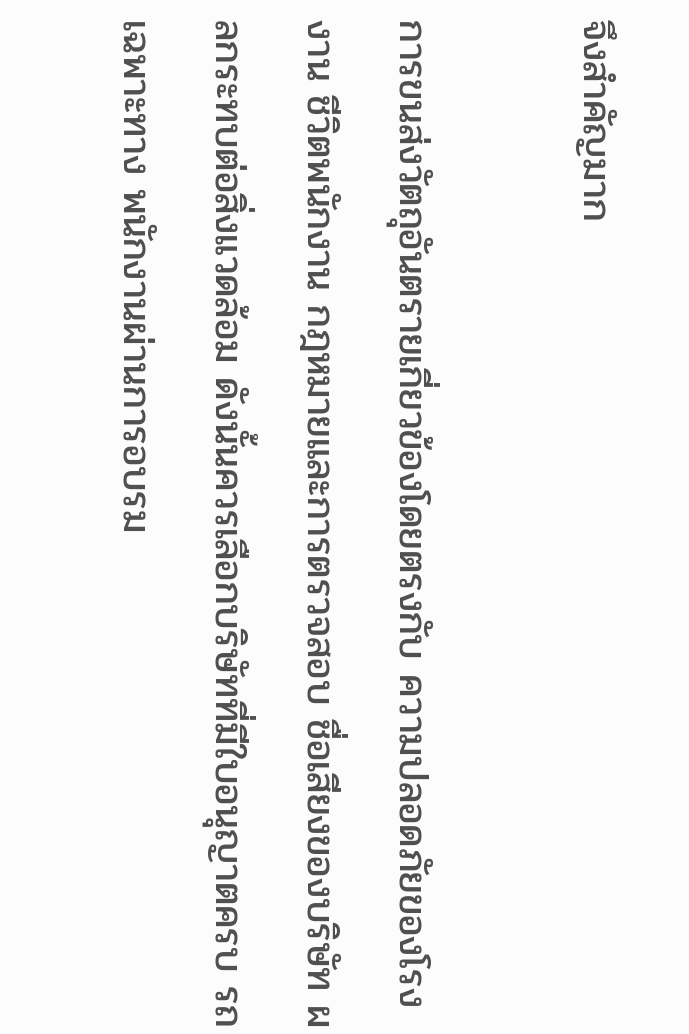จึงสำคัญมาก

การขนส่งวัตถุอันตรายเกี่ยวข้องโดยตรงกับ ความปลอดภัยของโรงงาน ชีวิตพนักงาน กฎหมายและการตรวจสอบ ชื่อเสียงของบริษัท ผลกระทบต่อสิ่งแวดล้อม ดังนั้นควรเลือกบริษัทที่มีใบอนุญาตครบ รถเฉพาะทาง พนักงานผ่านการอบรม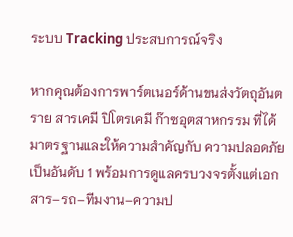ระบบ Tracking ประสบการณ์จริง

หากคุณต้องการพาร์ตเนอร์ด้านขนส่งวัตถุอันตราย สารเคมี ปิโตรเคมี ก๊าซอุตสาหกรรม ที่ได้มาตรฐานและให้ความสำคัญกับ ความปลอดภัยเป็นอันดับ 1 พร้อมการดูแลครบวงจรตั้งแต่เอกสาร–รถ–ทีมงาน–ความป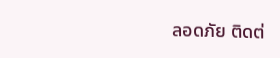ลอดภัย ติดต่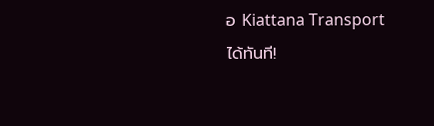อ Kiattana Transport ได้ทันที!